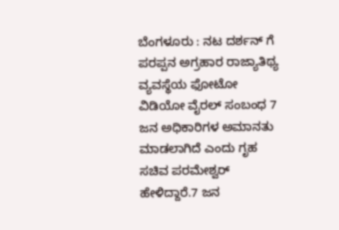ಬೆಂಗಳೂರು : ನಟ ದರ್ಶನ್ ಗೆ ಪರಪ್ಪನ ಅಗ್ರಹಾರ ರಾಜ್ಯಾತಿಥ್ಯ ವ್ಯವಸ್ಥೆಯ ಫೋಟೋ ವಿಡಿಯೋ ವೈರಲ್ ಸಂಬಂಧ 7 ಜನ ಅಧಿಕಾರಿಗಳ ಅಮಾನತು ಮಾಡಲಾಗಿದೆ ಎಂದು ಗೃಹ ಸಚಿವ ಪರಮೇಶ್ವರ್ ಹೇಳಿದ್ದಾರೆ.7 ಜನ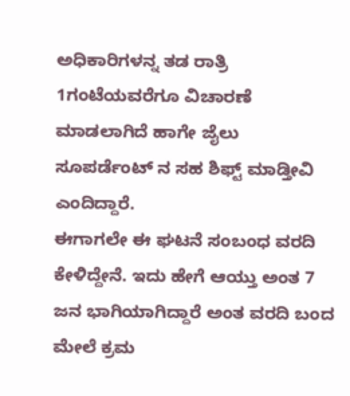ಅಧಿಕಾರಿಗಳನ್ನ ತಡ ರಾತ್ರಿ 1ಗಂಟೆಯವರೆಗೂ ವಿಚಾರಣೆ ಮಾಡಲಾಗಿದೆ ಹಾಗೇ ಜೈಲು ಸೂಪರ್ಡೆಂಟ್ ನ ಸಹ ಶಿಫ್ಟ್ ಮಾಡ್ತೀವಿ ಎಂದಿದ್ದಾರೆ.
ಈಗಾಗಲೇ ಈ ಘಟನೆ ಸಂಬಂಧ ವರದಿ ಕೇಳಿದ್ದೇನೆ. ಇದು ಹೇಗೆ ಆಯ್ತು ಅಂತ 7 ಜನ ಭಾಗಿಯಾಗಿದ್ದಾರೆ ಅಂತ ವರದಿ ಬಂದ ಮೇಲೆ ಕ್ರಮ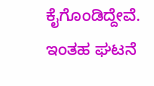ಕೈಗೊಂಡಿದ್ದೇವೆ. ಇಂತಹ ಘಟನೆ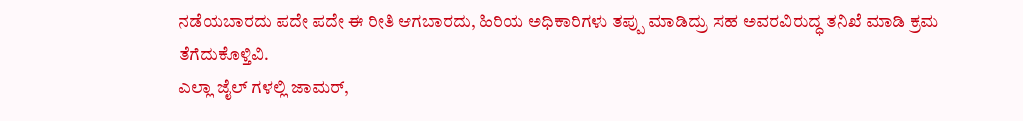ನಡೆಯಬಾರದು ಪದೇ ಪದೇ ಈ ರೀತಿ ಆಗಬಾರದು, ಹಿರಿಯ ಅಧಿಕಾರಿಗಳು ತಪ್ಪು ಮಾಡಿದ್ರು ಸಹ ಅವರವಿರುದ್ಧ ತನಿಖೆ ಮಾಡಿ ಕ್ರಮ ತೆಗೆದುಕೊಳ್ತಿವಿ.
ಎಲ್ಲಾ ಜೈಲ್ ಗಳಲ್ಲಿ ಜಾಮರ್,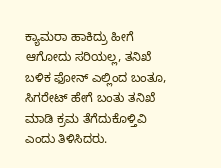ಕ್ಯಾಮರಾ ಹಾಕಿದ್ರು ಹೀಗೆ ಆಗೋದು ಸರಿಯಲ್ಲ, ತನಿಖೆ ಬಳಿಕ ಫೋನ್ ಎಲ್ಲಿಂದ ಬಂತೂ, ಸಿಗರೇಟ್ ಹೇಗೆ ಬಂತು ತನಿಖೆ ಮಾಡಿ ಕ್ರಮ ತೆಗೆದುಕೊಳ್ತಿವಿ ಎಂದು ತಿಳಿಸಿದರು.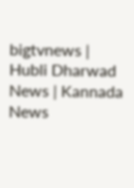bigtvnews | Hubli Dharwad News | Kannada News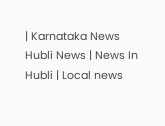| Karnataka News Hubli News | News In Hubli | Local news